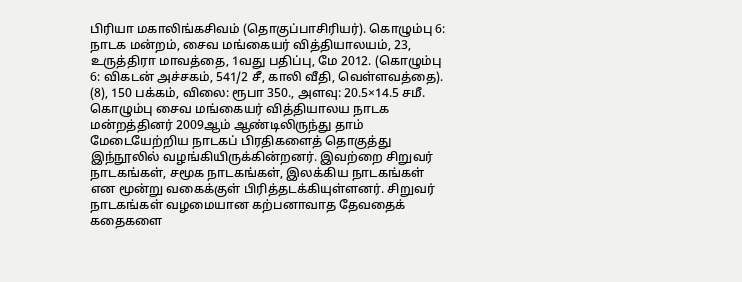பிரியா மகாலிங்கசிவம் (தொகுப்பாசிரியர்). கொழும்பு 6: நாடக மன்றம், சைவ மங்கையர் வித்தியாலயம், 23, உருத்திரா மாவத்தை, 1வது பதிப்பு, மே 2012. (கொழும்பு 6: விகடன் அச்சகம், 541/2 சீ, காலி வீதி, வெள்ளவத்தை).
(8), 150 பக்கம், விலை: ரூபா 350., அளவு: 20.5×14.5 சமீ.
கொழும்பு சைவ மங்கையர் வித்தியாலய நாடக மன்றத்தினர் 2009ஆம் ஆண்டிலிருந்து தாம் மேடையேற்றிய நாடகப் பிரதிகளைத் தொகுத்து இந்நூலில் வழங்கியிருக்கின்றனர். இவற்றை சிறுவர் நாடகங்கள், சமூக நாடகங்கள், இலக்கிய நாடகங்கள் என மூன்று வகைக்குள் பிரித்தடக்கியுள்ளனர். சிறுவர் நாடகங்கள் வழமையான கற்பனாவாத தேவதைக் கதைகளை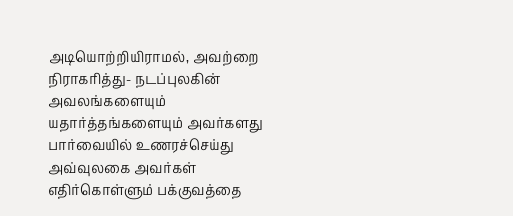அடியொற்றியிராமல், அவற்றை நிராகரித்து- நடப்புலகின் அவலங்களையும் யதார்த்தங்களையும் அவர்களது பார்வையில் உணரச்செய்து அவ்வுலகை அவர்கள் எதிர்கொள்ளும் பக்குவத்தை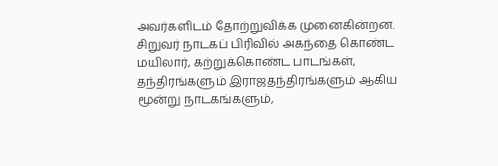அவர்களிடம் தோற்றுவிக்க முனைகின்றன. சிறுவர் நாடகப் பிரிவில் அகந்தை கொண்ட மயிலார், கற்றுக்கொண்ட பாடங்கள், தந்திரங்களும் இராஜதந்திரங்களும் ஆகிய மூன்று நாடகங்களும்,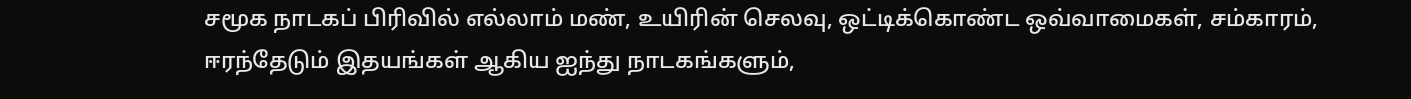சமூக நாடகப் பிரிவில் எல்லாம் மண், உயிரின் செலவு, ஒட்டிக்கொண்ட ஒவ்வாமைகள், சம்காரம், ஈரந்தேடும் இதயங்கள் ஆகிய ஐந்து நாடகங்களும்,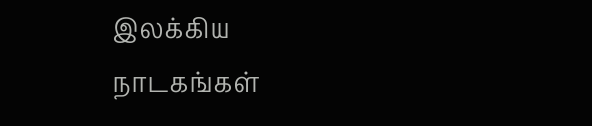இலக்கிய நாடகங்கள்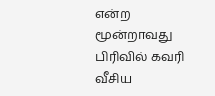என்ற மூன்றாவது பிரிவில் கவரி வீசிய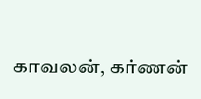காவலன், கர்ணன்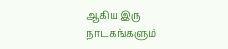ஆகிய இரு நாடகங்களும்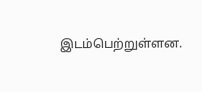இடம்பெற்றுள்ளன.